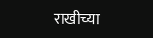राखीच्या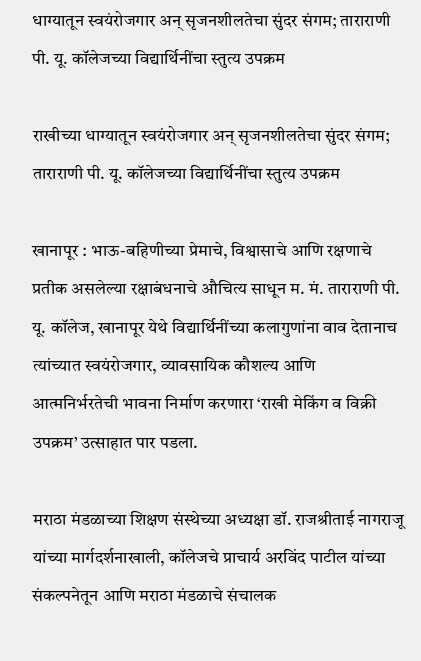धाग्यातून स्वयंरोजगार अन् सृजनशीलतेचा सुंदर संगम; ताराराणी पी. यू. कॉलेजच्या विद्यार्थिनींचा स्तुत्य उपक्रम

राखीच्या धाग्यातून स्वयंरोजगार अन् सृजनशीलतेचा सुंदर संगम; ताराराणी पी. यू. कॉलेजच्या विद्यार्थिनींचा स्तुत्य उपक्रम

खानापूर : भाऊ-बहिणीच्या प्रेमाचे, विश्वासाचे आणि रक्षणाचे प्रतीक असलेल्या रक्षाबंधनाचे औचित्य साधून म. मं. ताराराणी पी. यू. कॉलेज, खानापूर येथे विद्यार्थिनींच्या कलागुणांना वाव देतानाच त्यांच्यात स्वयंरोजगार, व्यावसायिक कौशल्य आणि आत्मनिर्भरतेची भावना निर्माण करणारा ‘राखी मेकिंग व विक्री उपक्रम’ उत्साहात पार पडला.

मराठा मंडळाच्या शिक्षण संस्थेच्या अध्यक्षा डॉ. राजश्रीताई नागराजू यांच्या मार्गदर्शनाखाली, कॉलेजचे प्राचार्य अरविंद पाटील यांच्या संकल्पनेतून आणि मराठा मंडळाचे संचालक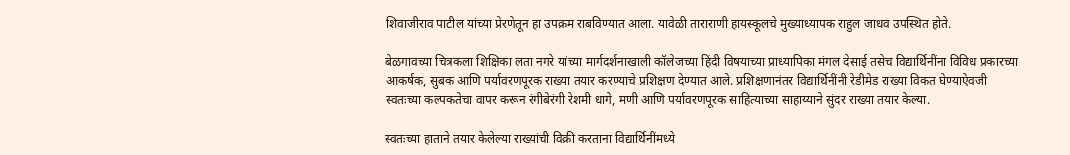शिवाजीराव पाटील यांच्या प्रेरणेतून हा उपक्रम राबविण्यात आला. यावेळी ताराराणी हायस्कूलचे मुख्याध्यापक राहुल जाधव उपस्थित होते.

बेळगावच्या चित्रकला शिक्षिका लता नगरे यांच्या मार्गदर्शनाखाली कॉलेजच्या हिंदी विषयाच्या प्राध्यापिका मंगल देसाई तसेच विद्यार्थिनींना विविध प्रकारच्या आकर्षक, सुबक आणि पर्यावरणपूरक राख्या तयार करण्याचे प्रशिक्षण देण्यात आले. प्रशिक्षणानंतर विद्यार्थिनींनी रेडीमेड राख्या विकत घेण्याऐवजी स्वतःच्या कल्पकतेचा वापर करून रंगीबेरंगी रेशमी धागे, मणी आणि पर्यावरणपूरक साहित्याच्या साहाय्याने सुंदर राख्या तयार केल्या.

स्वतःच्या हाताने तयार केलेल्या राख्यांची विक्री करताना विद्यार्थिनींमध्ये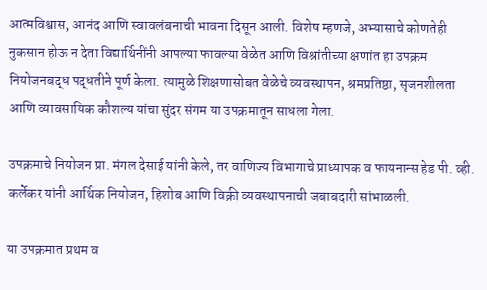आत्मविश्वास, आनंद आणि स्वावलंबनाची भावना दिसून आली. विशेष म्हणजे, अभ्यासाचे कोणतेही नुकसान होऊ न देता विद्यार्थिनींनी आपल्या फावल्या वेळेत आणि विश्रांतीच्या क्षणांत हा उपक्रम नियोजनबद्ध पद्धतीने पूर्ण केला. त्यामुळे शिक्षणासोबत वेळेचे व्यवस्थापन, श्रमप्रतिष्ठा, सृजनशीलता आणि व्यावसायिक कौशल्य यांचा सुंदर संगम या उपक्रमातून साधला गेला.

उपक्रमाचे नियोजन प्रा. मंगल देसाई यांनी केले, तर वाणिज्य विभागाचे प्राध्यापक व फायनान्स हेड पी. व्ही. कर्लेकर यांनी आर्थिक नियोजन, हिशोब आणि विक्री व्यवस्थापनाची जबाबदारी सांभाळली.

या उपक्रमात प्रथम व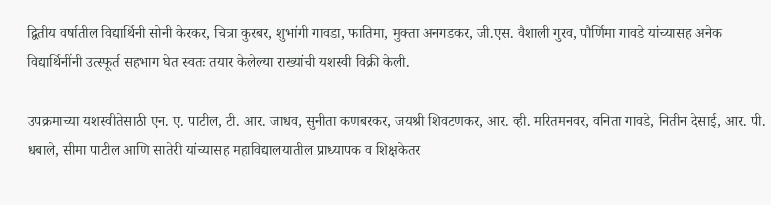द्वितीय वर्षातील विद्यार्थिनी सोनी केरकर, चित्रा कुरबर, शुभांगी गावडा, फातिमा, मुक्ता अनगडकर, जी.एस. वैशाली गुरव, पौर्णिमा गावडे यांच्यासह अनेक विद्यार्थिनींनी उत्स्फूर्त सहभाग घेत स्वतः तयार केलेल्या राख्यांची यशस्वी विक्री केली.

उपक्रमाच्या यशस्वीतेसाठी एन. ए. पाटील, टी. आर. जाधव, सुनीता कणबरकर, जयश्री शिवटणकर, आर. व्ही. मरितमनवर, वनिता गावडे, नितीन देसाई, आर. पी. धबाले, सीमा पाटील आणि सातेरी यांच्यासह महाविद्यालयातील प्राध्यापक व शिक्षकेतर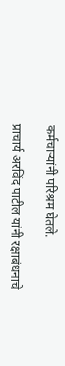कर्मचाऱ्यांनी परिश्रम घेतले.

प्राचार्य अरविंद पाटील यांनी रक्षाबंधनाचे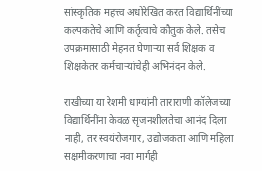सांस्कृतिक महत्त्व अधोरेखित करत विद्यार्थिनींच्या कल्पकतेचे आणि कर्तृत्वाचे कौतुक केले. तसेच उपक्रमासाठी मेहनत घेणाऱ्या सर्व शिक्षक व शिक्षकेतर कर्मचाऱ्यांचेही अभिनंदन केले.

राखीच्या या रेशमी धाग्यांनी ताराराणी कॉलेजच्या विद्यार्थिनींना केवळ सृजनशीलतेचा आनंद दिला नाही, तर स्वयंरोजगार, उद्योजकता आणि महिला सक्षमीकरणाचा नवा मार्गही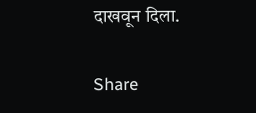दाखवून दिला.

Share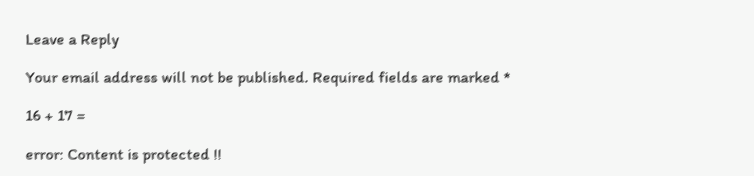Leave a Reply

Your email address will not be published. Required fields are marked *

16 + 17 =

error: Content is protected !!